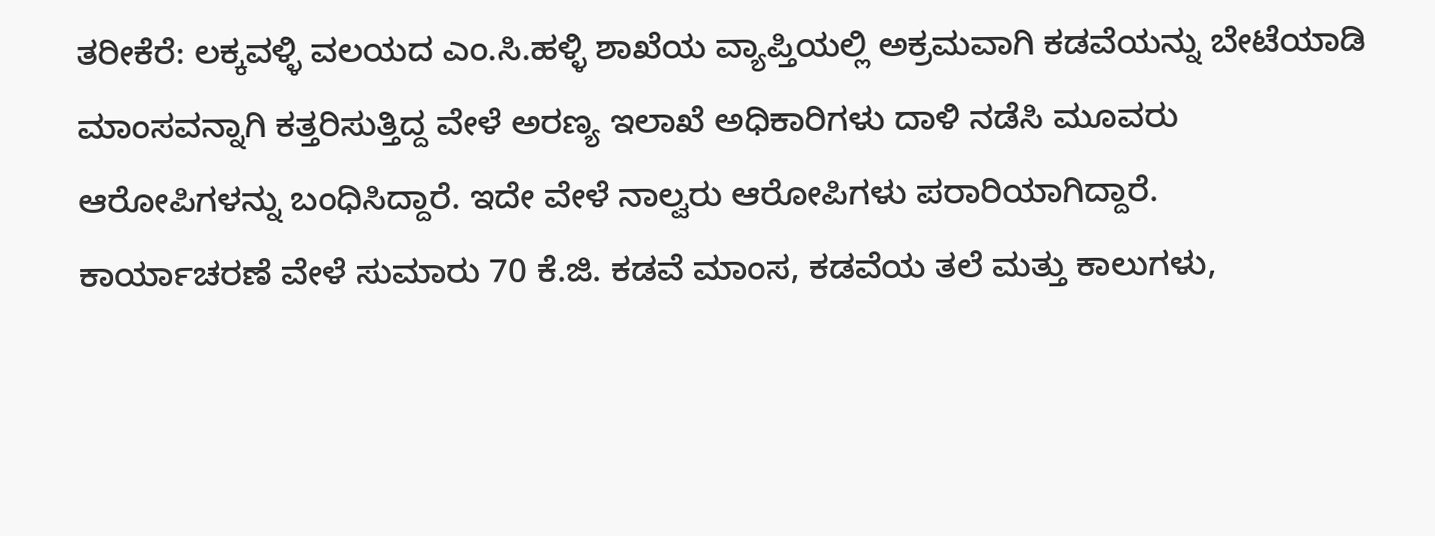ತರೀಕೆರೆ: ಲಕ್ಕವಳ್ಳಿ ವಲಯದ ಎಂ.ಸಿ.ಹಳ್ಳಿ ಶಾಖೆಯ ವ್ಯಾಪ್ತಿಯಲ್ಲಿ ಅಕ್ರಮವಾಗಿ ಕಡವೆಯನ್ನು ಬೇಟೆಯಾಡಿ ಮಾಂಸವನ್ನಾಗಿ ಕತ್ತರಿಸುತ್ತಿದ್ದ ವೇಳೆ ಅರಣ್ಯ ಇಲಾಖೆ ಅಧಿಕಾರಿಗಳು ದಾಳಿ ನಡೆಸಿ ಮೂವರು ಆರೋಪಿಗಳನ್ನು ಬಂಧಿಸಿದ್ದಾರೆ. ಇದೇ ವೇಳೆ ನಾಲ್ವರು ಆರೋಪಿಗಳು ಪರಾರಿಯಾಗಿದ್ದಾರೆ.
ಕಾರ್ಯಾಚರಣೆ ವೇಳೆ ಸುಮಾರು 70 ಕೆ.ಜಿ. ಕಡವೆ ಮಾಂಸ, ಕಡವೆಯ ತಲೆ ಮತ್ತು ಕಾಲುಗಳು,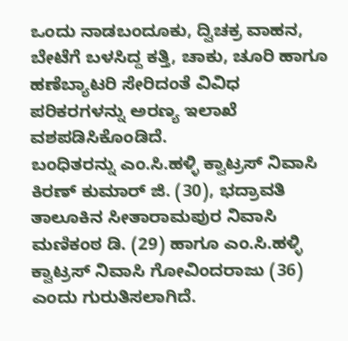ಒಂದು ನಾಡಬಂದೂಕು, ದ್ವಿಚಕ್ರ ವಾಹನ, ಬೇಟೆಗೆ ಬಳಸಿದ್ದ ಕತ್ತಿ, ಚಾಕು, ಚೂರಿ ಹಾಗೂ ಹಣೆಬ್ಯಾಟರಿ ಸೇರಿದಂತೆ ವಿವಿಧ ಪರಿಕರಗಳನ್ನು ಅರಣ್ಯ ಇಲಾಖೆ ವಶಪಡಿಸಿಕೊಂಡಿದೆ.
ಬಂಧಿತರನ್ನು ಎಂ.ಸಿ.ಹಳ್ಳಿ ಕ್ವಾಟ್ರಸ್ ನಿವಾಸಿ ಕಿರಣ್ ಕುಮಾರ್ ಜಿ. (30), ಭದ್ರಾವತಿ ತಾಲೂಕಿನ ಸೀತಾರಾಮಪುರ ನಿವಾಸಿ ಮಣಿಕಂಠ ಡಿ. (29) ಹಾಗೂ ಎಂ.ಸಿ.ಹಳ್ಳಿ ಕ್ವಾಟ್ರಸ್ ನಿವಾಸಿ ಗೋವಿಂದರಾಜು (36) ಎಂದು ಗುರುತಿಸಲಾಗಿದೆ.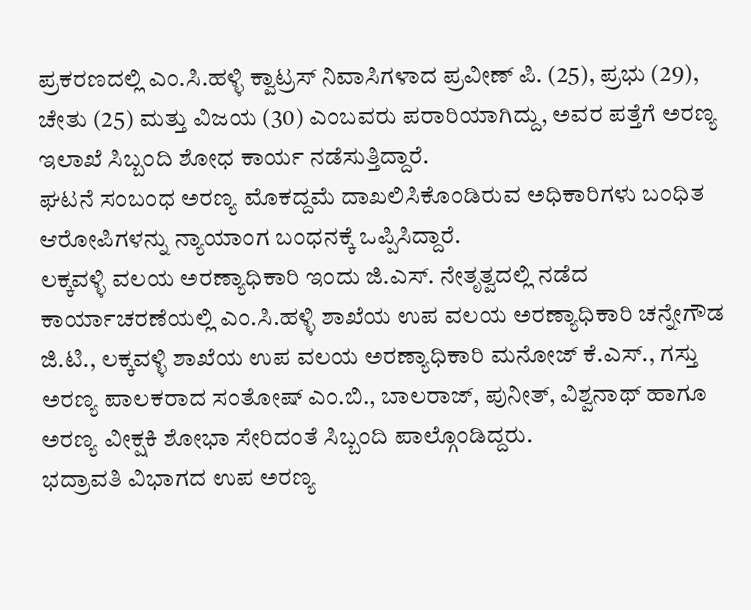ಪ್ರಕರಣದಲ್ಲಿ ಎಂ.ಸಿ.ಹಳ್ಳಿ ಕ್ವಾಟ್ರಸ್ ನಿವಾಸಿಗಳಾದ ಪ್ರವೀಣ್ ಪಿ. (25), ಪ್ರಭು (29), ಚೇತು (25) ಮತ್ತು ವಿಜಯ (30) ಎಂಬವರು ಪರಾರಿಯಾಗಿದ್ದು, ಅವರ ಪತ್ತೆಗೆ ಅರಣ್ಯ ಇಲಾಖೆ ಸಿಬ್ಬಂದಿ ಶೋಧ ಕಾರ್ಯ ನಡೆಸುತ್ತಿದ್ದಾರೆ.
ಘಟನೆ ಸಂಬಂಧ ಅರಣ್ಯ ಮೊಕದ್ದಮೆ ದಾಖಲಿಸಿಕೊಂಡಿರುವ ಅಧಿಕಾರಿಗಳು ಬಂಧಿತ ಆರೋಪಿಗಳನ್ನು ನ್ಯಾಯಾಂಗ ಬಂಧನಕ್ಕೆ ಒಪ್ಪಿಸಿದ್ದಾರೆ.
ಲಕ್ಕವಳ್ಳಿ ವಲಯ ಅರಣ್ಯಾಧಿಕಾರಿ ಇಂದು ಜಿ.ಎಸ್. ನೇತೃತ್ವದಲ್ಲಿ ನಡೆದ ಕಾರ್ಯಾಚರಣೆಯಲ್ಲಿ ಎಂ.ಸಿ.ಹಳ್ಳಿ ಶಾಖೆಯ ಉಪ ವಲಯ ಅರಣ್ಯಾಧಿಕಾರಿ ಚನ್ನೇಗೌಡ ಜಿ.ಟಿ., ಲಕ್ಕವಳ್ಳಿ ಶಾಖೆಯ ಉಪ ವಲಯ ಅರಣ್ಯಾಧಿಕಾರಿ ಮನೋಜ್ ಕೆ.ಎಸ್., ಗಸ್ತು ಅರಣ್ಯ ಪಾಲಕರಾದ ಸಂತೋಷ್ ಎಂ.ಬಿ., ಬಾಲರಾಜ್, ಪುನೀತ್, ವಿಶ್ವನಾಥ್ ಹಾಗೂ ಅರಣ್ಯ ವೀಕ್ಷಕಿ ಶೋಭಾ ಸೇರಿದಂತೆ ಸಿಬ್ಬಂದಿ ಪಾಲ್ಗೊಂಡಿದ್ದರು.
ಭದ್ರಾವತಿ ವಿಭಾಗದ ಉಪ ಅರಣ್ಯ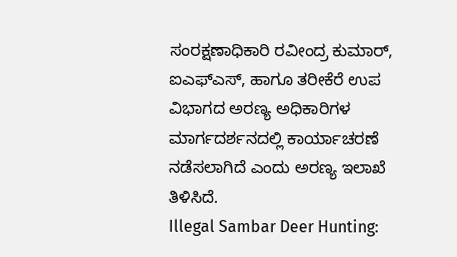ಸಂರಕ್ಷಣಾಧಿಕಾರಿ ರವೀಂದ್ರ ಕುಮಾರ್, ಐಎಫ್ಎಸ್, ಹಾಗೂ ತರೀಕೆರೆ ಉಪ ವಿಭಾಗದ ಅರಣ್ಯ ಅಧಿಕಾರಿಗಳ ಮಾರ್ಗದರ್ಶನದಲ್ಲಿ ಕಾರ್ಯಾಚರಣೆ ನಡೆಸಲಾಗಿದೆ ಎಂದು ಅರಣ್ಯ ಇಲಾಖೆ ತಿಳಿಸಿದೆ.
Illegal Sambar Deer Hunting: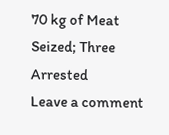70 kg of Meat Seized; Three Arrested
Leave a comment